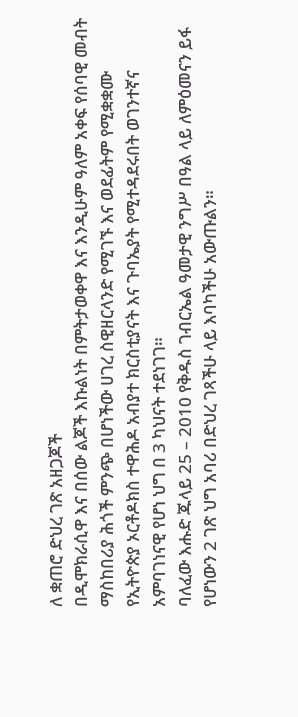ለ ቋጠሮ ድህረ ገጽ አዘጋጆች
በዲሞክራሲዋ እና በሰው ልጆች እኩልነት በምትታወቀዋ እና እንዲሁም ዓለም አቀፍ የሰባዊ መብት ማስከበሪያ ሕጎች ምንጭ በሆነችው ሀገረ ስዊዘርላንድ የሚገኙ እና ወደፊትም የሚቋቋሙ የኢትዮጵያ ኦርቶዶክስ ተዋሕዶ አብያተ ክርስቲያናት እና ጉባኤያት የሚተዳደሩበት ወገንተኛና አምባገነናዊ የሆነ ህግ በ 3 ካህናት ተደነገገ።
ባለፈው እሑድ ጁላይ 25 – 2010 የቅዱስ ገብርኤል ዓመታዊ ንግሥ በዓል ላይ ለምዕመናን ይፋ የሆነውን 2 ገጽ ህግ አባሪ በድህረ ገጻችሁ ላይ እባካችሁ አውጡልን።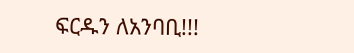ፍርዱን ለአንባቢ!!!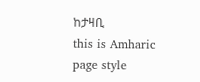ከታዛቢ
this is Amharic page style